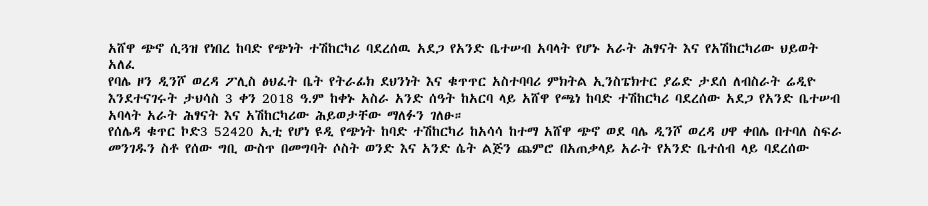አሸዋ ጭኖ ሲጓዝ የነበረ ከባድ የጭነት ተሽከርካሪ ባደረሰዉ አደጋ የአንድ ቤተሠብ አባላት የሆኑ አራት ሕፃናት እና የአሽከርካሪው ህይወት አለፈ
የባሌ ዞን ዲንሾ ወረዳ ፖሊስ ፅህፈት ቤት የትራፊክ ደህንነት እና ቁጥጥር አስተባባሪ ምክትል ኢንስፔክተር ያሬድ ታደሰ ለብስራት ሬዲዮ እንደተናገሩት ታህሳስ 3 ቀን 2018 ዓ.ም ከቀኑ አስራ አንድ ሰዓት ከአርባ ላይ አሸዋ የጫነ ከባድ ተሽከርካሪ ባደረሰው አደጋ የአንድ ቤተሠብ አባላት አራት ሕፃናት እና አሽከርካሪው ሕይወታቸው ማለፉን ገለፁ።
የሰሌዳ ቁጥር ኮድ3 52420 ኢቲ የሆነ ዩዲ የጭነት ከባድ ተሽከርካሪ ከአሳሳ ከተማ አሸዋ ጭኖ ወደ ባሌ ዲንሾ ወረዳ ሀዋ ቀበሌ በተባለ ስፍራ መንገዱን ስቶ የሰው ግቢ ውስጥ በመግባት ሶስት ወንድ እና አንድ ሴት ልጅን ጨምሮ በአጠቃላይ አራት የአንድ ቤተሰብ ላይ ባደረሰው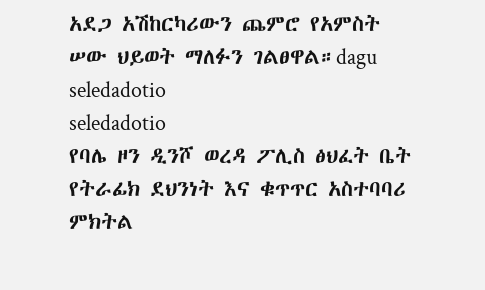አደጋ አሽከርካሪውን ጨምሮ የአምስት ሠው ህይወት ማለፉን ገልፀዋል።dagu
seledadotio
seledadotio
የባሌ ዞን ዲንሾ ወረዳ ፖሊስ ፅህፈት ቤት የትራፊክ ደህንነት እና ቁጥጥር አስተባባሪ ምክትል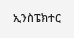ኢንስፔክተር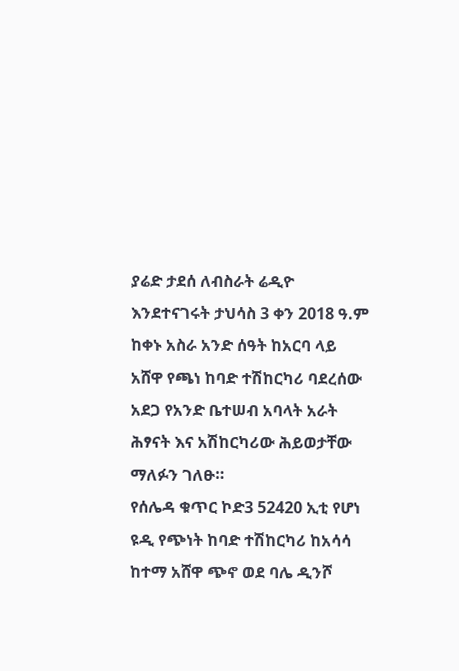ያሬድ ታደሰ ለብስራት ሬዲዮ እንደተናገሩት ታህሳስ 3 ቀን 2018 ዓ.ም ከቀኑ አስራ አንድ ሰዓት ከአርባ ላይ አሸዋ የጫነ ከባድ ተሽከርካሪ ባደረሰው አደጋ የአንድ ቤተሠብ አባላት አራት ሕፃናት እና አሽከርካሪው ሕይወታቸው ማለፉን ገለፁ።
የሰሌዳ ቁጥር ኮድ3 52420 ኢቲ የሆነ ዩዲ የጭነት ከባድ ተሽከርካሪ ከአሳሳ ከተማ አሸዋ ጭኖ ወደ ባሌ ዲንሾ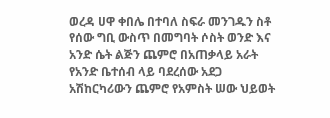ወረዳ ሀዋ ቀበሌ በተባለ ስፍራ መንገዱን ስቶ የሰው ግቢ ውስጥ በመግባት ሶስት ወንድ እና አንድ ሴት ልጅን ጨምሮ በአጠቃላይ አራት የአንድ ቤተሰብ ላይ ባደረሰው አደጋ አሽከርካሪውን ጨምሮ የአምስት ሠው ህይወት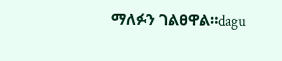ማለፉን ገልፀዋል።dagu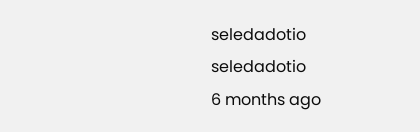seledadotio
seledadotio
6 months ago